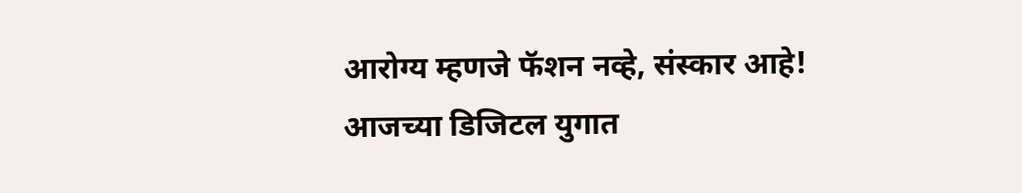आरोग्य म्हणजे फॅशन नव्हे, संस्कार आहे!
आजच्या डिजिटल युगात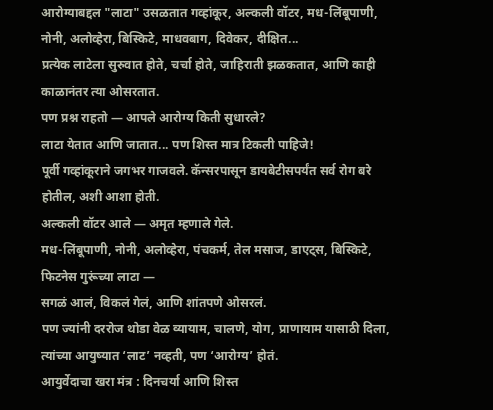आरोग्याबद्दल "लाटा" उसळतात गव्हांकूर, अल्कली वॉटर, मध-लिंबूपाणी, नोनी, अलोव्हेरा, बिस्किटे, माधवबाग, दिवेकर, दीक्षित...
प्रत्येक लाटेला सुरुवात होते, चर्चा होते, जाहिराती झळकतात, आणि काही काळानंतर त्या ओसरतात.
पण प्रश्न राहतो — आपले आरोग्य किती सुधारले?
लाटा येतात आणि जातात... पण शिस्त मात्र टिकली पाहिजे!
पूर्वी गव्हांकूराने जगभर गाजवले. कॅन्सरपासून डायबेटीसपर्यंत सर्व रोग बरे होतील, अशी आशा होती.
अल्कली वॉटर आले — अमृत म्हणाले गेले.
मध-लिंबूपाणी, नोनी, अलोव्हेरा, पंचकर्म, तेल मसाज, डाएट्स, बिस्किटे, फिटनेस गुरूंच्या लाटा —
सगळं आलं, विकलं गेलं, आणि शांतपणे ओसरलं.
पण ज्यांनी दररोज थोडा वेळ व्यायाम, चालणे, योग, प्राणायाम यासाठी दिला,
त्यांच्या आयुष्यात ‘लाट’ नव्हती, पण ‘आरोग्य’ होतं.
आयुर्वेदाचा खरा मंत्र : दिनचर्या आणि शिस्त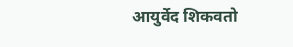आयुर्वेद शिकवतो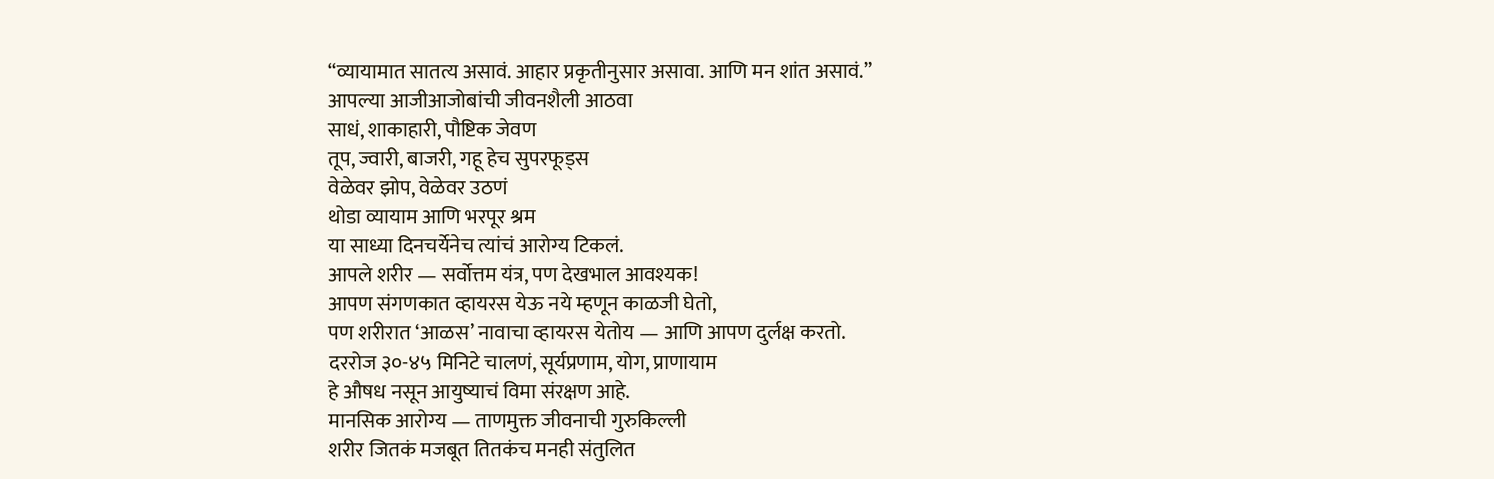“व्यायामात सातत्य असावं. आहार प्रकृतीनुसार असावा. आणि मन शांत असावं.”
आपल्या आजीआजोबांची जीवनशैली आठवा
साधं, शाकाहारी, पौष्टिक जेवण
तूप, ज्वारी, बाजरी, गहू हेच सुपरफूड्स
वेळेवर झोप, वेळेवर उठणं
थोडा व्यायाम आणि भरपूर श्रम
या साध्या दिनचर्येनेच त्यांचं आरोग्य टिकलं.
आपले शरीर — सर्वोत्तम यंत्र, पण देखभाल आवश्यक!
आपण संगणकात व्हायरस येऊ नये म्हणून काळजी घेतो,
पण शरीरात ‘आळस’ नावाचा व्हायरस येतोय — आणि आपण दुर्लक्ष करतो.
दररोज ३०-४५ मिनिटे चालणं, सूर्यप्रणाम, योग, प्राणायाम
हे औषध नसून आयुष्याचं विमा संरक्षण आहे.
मानसिक आरोग्य — ताणमुक्त जीवनाची गुरुकिल्ली
शरीर जितकं मजबूत तितकंच मनही संतुलित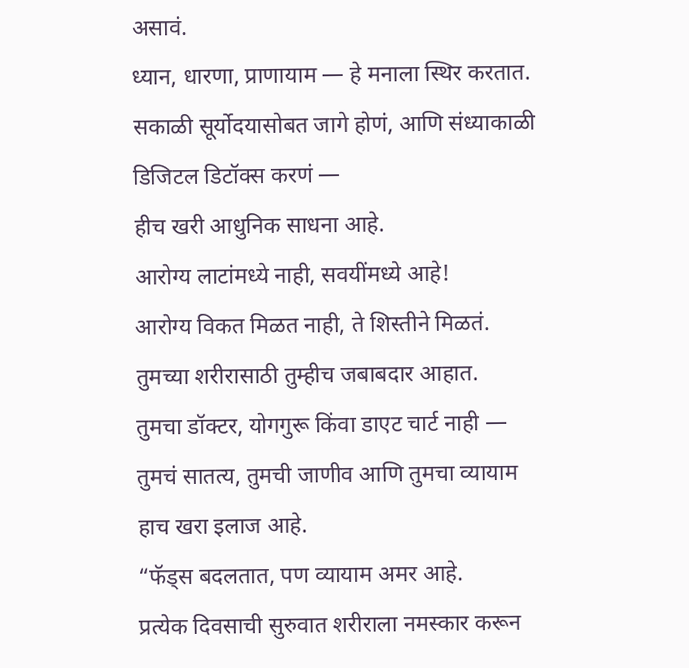असावं.
ध्यान, धारणा, प्राणायाम — हे मनाला स्थिर करतात.
सकाळी सूर्योदयासोबत जागे होणं, आणि संध्याकाळी डिजिटल डिटॉक्स करणं —
हीच खरी आधुनिक साधना आहे.
आरोग्य लाटांमध्ये नाही, सवयींमध्ये आहे!
आरोग्य विकत मिळत नाही, ते शिस्तीने मिळतं.
तुमच्या शरीरासाठी तुम्हीच जबाबदार आहात.
तुमचा डॉक्टर, योगगुरू किंवा डाएट चार्ट नाही —
तुमचं सातत्य, तुमची जाणीव आणि तुमचा व्यायाम हाच खरा इलाज आहे.
“फॅड्स बदलतात, पण व्यायाम अमर आहे.
प्रत्येक दिवसाची सुरुवात शरीराला नमस्कार करून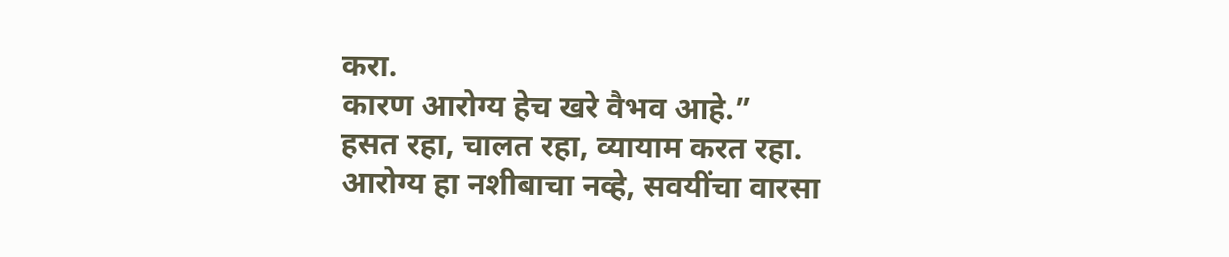करा.
कारण आरोग्य हेच खरे वैभव आहे.”
हसत रहा, चालत रहा, व्यायाम करत रहा.
आरोग्य हा नशीबाचा नव्हे, सवयींचा वारसा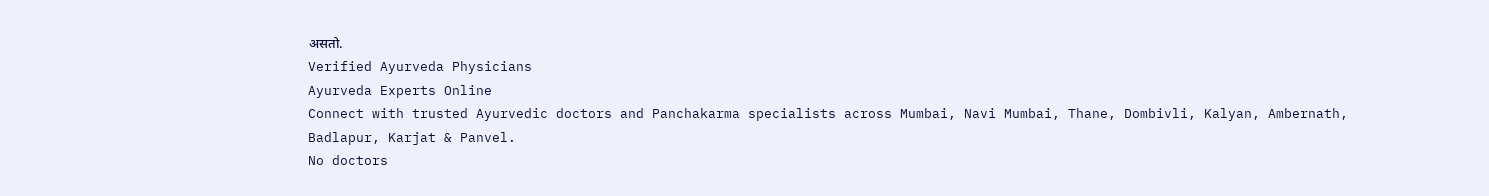असतो.
Verified Ayurveda Physicians
Ayurveda Experts Online
Connect with trusted Ayurvedic doctors and Panchakarma specialists across Mumbai, Navi Mumbai, Thane, Dombivli, Kalyan, Ambernath, Badlapur, Karjat & Panvel.
No doctors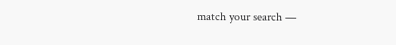match your search —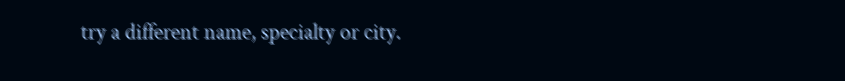try a different name, specialty or city.